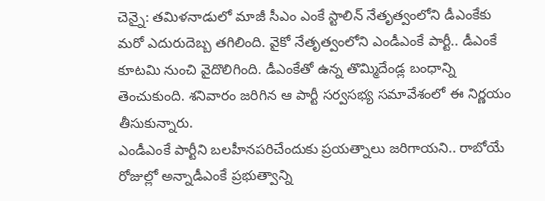చెన్నై: తమిళనాడులో మాజీ సీఎం ఎంకే స్టాలిన్ నేతృత్వంలోని డీఎంకేకు మరో ఎదురుదెబ్బ తగిలింది. వైకో నేతృత్వంలోని ఎండీఎంకే పార్టీ.. డీఎంకే కూటమి నుంచి వైదొలిగింది. డీఎంకేతో ఉన్న తొమ్మిదేండ్ల బంధాన్ని తెంచుకుంది. శనివారం జరిగిన ఆ పార్టీ సర్వసభ్య సమావేశంలో ఈ నిర్ణయం తీసుకున్నారు.
ఎండీఎంకే పార్టీని బలహీనపరిచేందుకు ప్రయత్నాలు జరిగాయని.. రాబోయే రోజుల్లో అన్నాడీఎంకే ప్రభుత్వాన్ని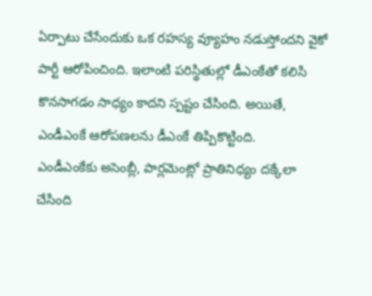ఏర్పాటు చేసేందుకు ఒక రహస్య వ్యూహం నడుస్తోందని వైకో పార్టీ ఆరోపించింది. ఇలాంటి పరిస్థితుల్లో డీఎంకేతో కలిసి కొనసాగడం సాధ్యం కాదని స్పష్టం చేసింది. అయితే, ఎండీఎంకే ఆరోపణలను డీఎంకే తిప్పికొట్టింది.
ఎండీఎంకేకు అసెంబ్లీ, పార్లమెంట్లో ప్రాతినిధ్యం దక్కేలా చేసింది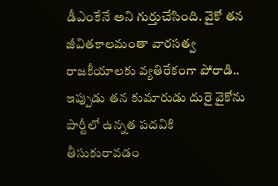డీఎంకేనే అని గుర్తుచేసింది. వైకో తన జీవితకాలమంతా వారసత్వ రాజకీయాలకు వ్యతిరేకంగా పోరాడి.. ఇప్పుడు తన కుమారుడు దురై వైకోను పార్టీలో ఉన్నత పదవికి తీసుకురావడం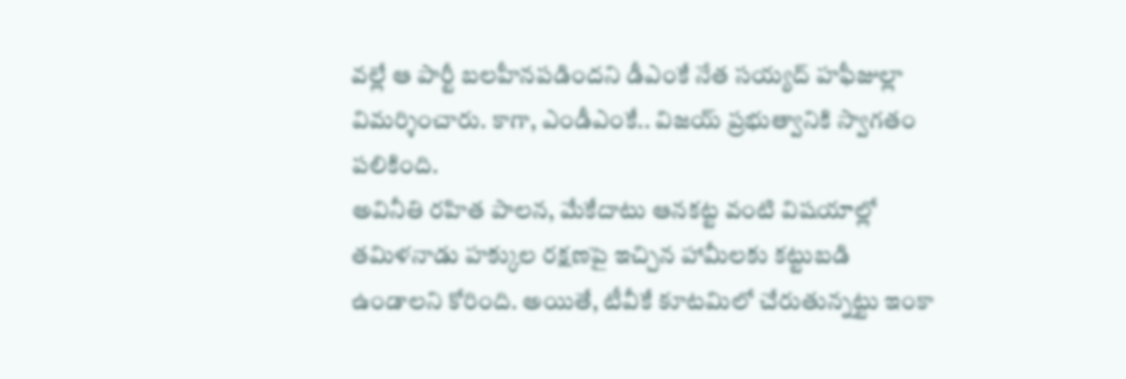వల్లే ఆ పార్టీ బలహీనపడిందని డీఎంకే నేత సయ్యద్ హఫీజుల్లా విమర్శించారు. కాగా, ఎండీఎంకే.. విజయ్ ప్రభుత్వానికి స్వాగతం పలికింది.
అవినీతి రహిత పాలన, మేకేదాటు ఆనకట్ట వంటి విషయాల్లో తమిళనాడు హక్కుల రక్షణపై ఇచ్చిన హామీలకు కట్టుబడి ఉండాలని కోరింది. అయితే, టీవీకే కూటమిలో చేరుతున్నట్టు ఇంకా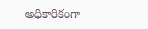అధికారికంగా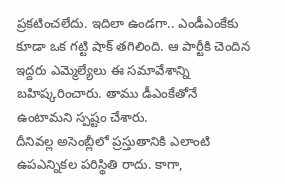ప్రకటించలేదు. ఇదిలా ఉండగా.. ఎండీఎంకేకు కూడా ఒక గట్టి షాక్ తగిలింది. ఆ పార్టీకి చెందిన ఇద్దరు ఎమ్మెల్యేలు ఈ సమావేశాన్ని బహిష్కరించారు. తాము డీఎంకేతోనే ఉంటామని స్పష్టం చేశారు.
దీనివల్ల అసెంబ్లీలో ప్రస్తుతానికి ఎలాంటి ఉపఎన్నికల పరిస్థితి రాదు. కాగా,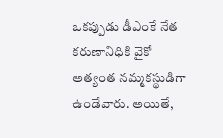ఒకప్పుడు డీఎంకే నేత కరుణానిధికి వైకో అత్యంత నమ్మకస్థుడిగా ఉండేవారు. అయితే,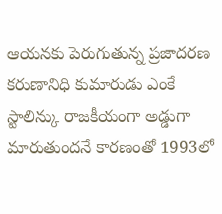ఆయనకు పెరుగుతున్న ప్రజాదరణ కరుణానిధి కుమారుడు ఎంకే స్టాలిన్కు రాజకీయంగా అడ్డుగా మారుతుందనే కారణంతో 1993లో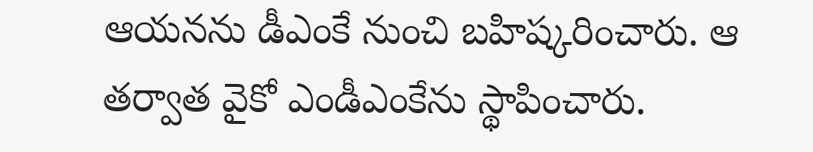ఆయనను డీఎంకే నుంచి బహిష్కరించారు. ఆ తర్వాత వైకో ఎండీఎంకేను స్థాపించారు.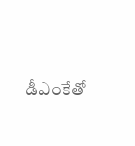డీఎంకేతో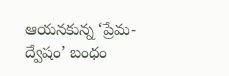ఆయనకున్న ‘ప్రేమ-ద్వేషం’ బంధం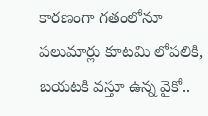కారణంగా గతంలోనూ పలుమార్లు కూటమి లోపలికి, బయటకి వస్తూ ఉన్న వైకో..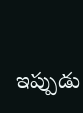ఇప్పుడు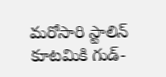మరోసారి స్టాలిన్ కూటమికి గుడ్-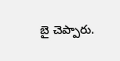బై చెప్పారు.